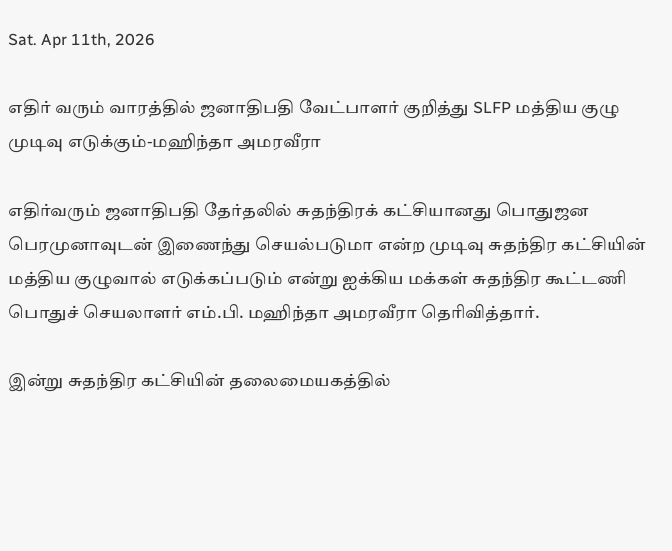Sat. Apr 11th, 2026

எதிர் வரும் வாரத்தில் ஜனாதிபதி வேட்பாளர் குறித்து SLFP மத்திய குழு முடிவு எடுக்கும்-மஹிந்தா அமரவீரா

எதிர்வரும் ஜனாதிபதி தேர்தலில் சுதந்திரக் கட்சியானது பொதுஜன பெரமுனாவுடன் இணைந்து செயல்படுமா என்ற முடிவு சுதந்திர கட்சியின் மத்திய குழுவால் எடுக்கப்படும் என்று ஐக்கிய மக்கள் சுதந்திர கூட்டணி பொதுச் செயலாளர் எம்.பி. மஹிந்தா அமரவீரா தெரிவித்தார்.

இன்று சுதந்திர கட்சியின் தலைமையகத்தில்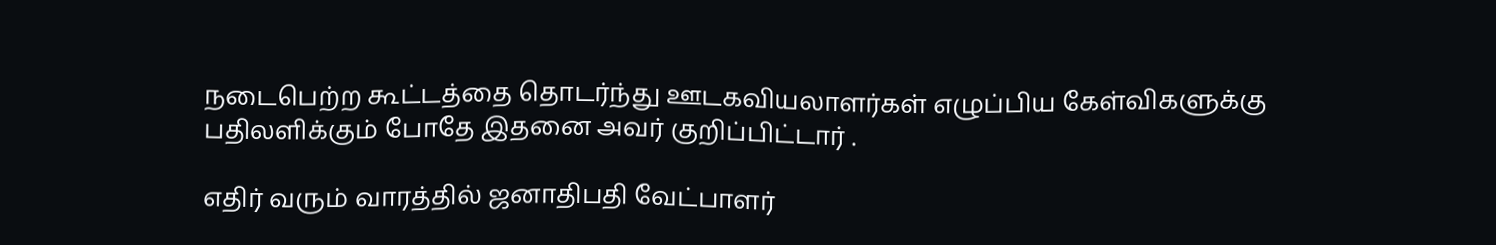நடைபெற்ற கூட்டத்தை தொடர்ந்து ஊடகவியலாளர்கள் எழுப்பிய கேள்விகளுக்கு பதிலளிக்கும் போதே இதனை அவர் குறிப்பிட்டார் .

எதிர் வரும் வாரத்தில் ஜனாதிபதி வேட்பாளர்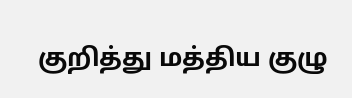குறித்து மத்திய குழு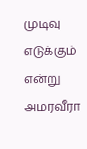முடிவு எடுக்கும் என்று அமரவீரா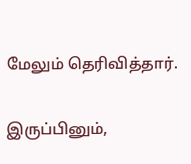மேலும் தெரிவித்தார்.

இருப்பினும்,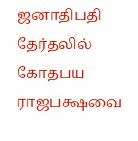ஜனாதிபதி தேர்தலில் கோதபய ராஜபக்ஷவை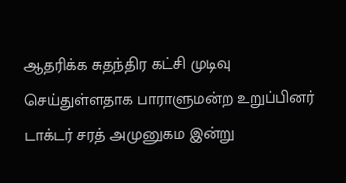ஆதரிக்க சுதந்திர கட்சி முடிவு செய்துள்ளதாக பாராளுமன்ற உறுப்பினர் டாக்டர் சரத் அமுனுகம இன்று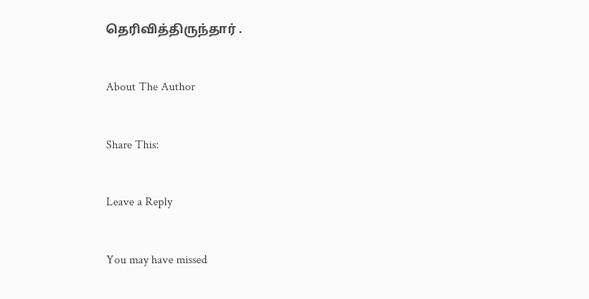தெரிவித்திருந்தார் .

About The Author

Share This:

Leave a Reply

You may have missed